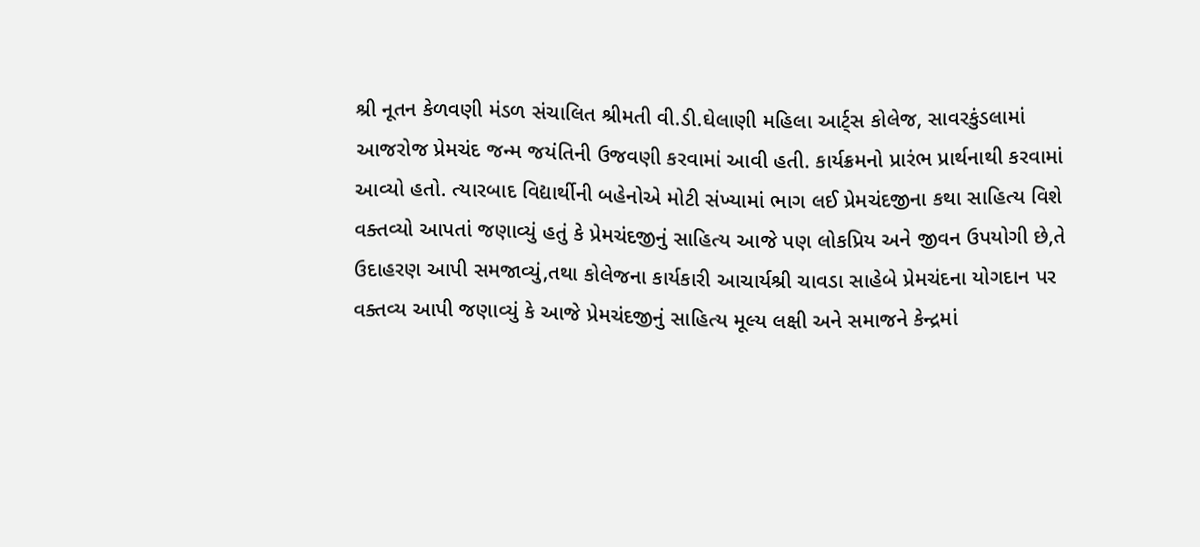શ્રી નૂતન કેળવણી મંડળ સંચાલિત શ્રીમતી વી.ડી.ઘેલાણી મહિલા આર્ટ્સ કોલેજ, સાવરકુંડલામાં આજરોજ પ્રેમચંદ જન્મ જયંતિની ઉજવણી કરવામાં આવી હતી. કાર્યક્રમનો પ્રારંભ પ્રાર્થનાથી કરવામાં આવ્યો હતો. ત્યારબાદ વિદ્યાર્થીની બહેનોએ મોટી સંખ્યામાં ભાગ લઈ પ્રેમચંદજીના કથા સાહિત્ય વિશે વક્તવ્યો આપતાં જણાવ્યું હતું કે પ્રેમચંદજીનું સાહિત્ય આજે પણ લોકપ્રિય અને જીવન ઉપયોગી છે,તે ઉદાહરણ આપી સમજાવ્યું,તથા કોલેજના કાર્યકારી આચાર્યશ્રી ચાવડા સાહેબે પ્રેમચંદના યોગદાન પર વક્તવ્ય આપી જણાવ્યું કે આજે પ્રેમચંદજીનું સાહિત્ય મૂલ્ય લક્ષી અને સમાજને કેન્દ્રમાં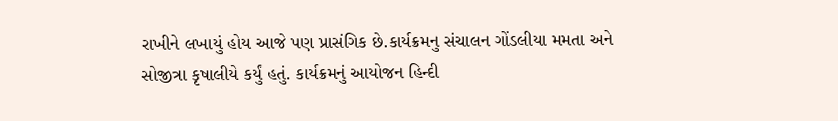રાખીને લખાયું હોય આજે પણ પ્રાસંગિક છે.કાર્યક્રમનુ સંચાલન ગોંડલીયા મમતા અને સોજીત્રા કૃષાલીયે કર્યું હતું. કાર્યક્રમનું આયોજન હિન્દી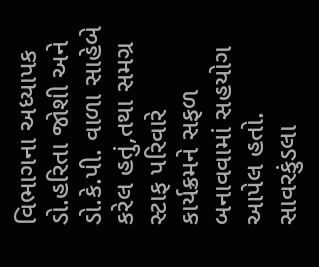વિભાગના અધ્યાપક ડો.હરિતા જોશી અને ડો.કે.પી. વાળા સાહેબે કરેલ હતું,તથા સમગ્ર સ્ટાફ પરિવારે કાર્યક્રમને સફળ બનાવવામાં સહયોગ આપેલ હતો.
સાવરકુંડલા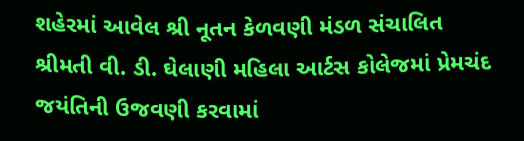શહેરમાં આવેલ શ્રી નૂતન કેળવણી મંડળ સંચાલિત શ્રીમતી વી. ડી. ઘેલાણી મહિલા આર્ટસ કોલેજમાં પ્રેમચંદ જયંતિની ઉજવણી કરવામાં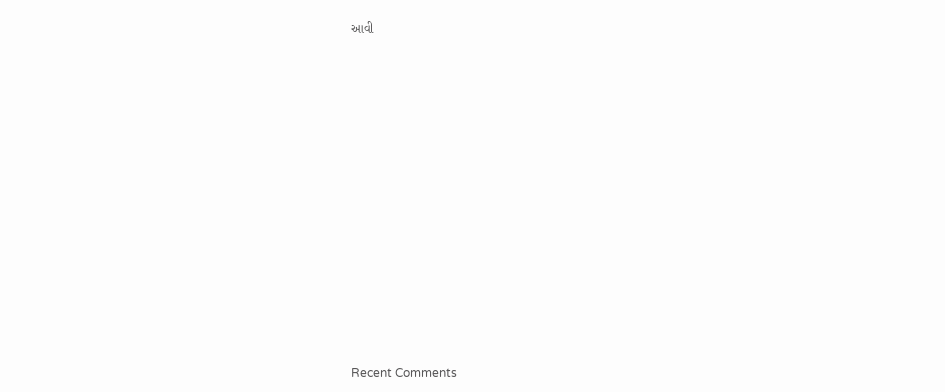આવી




















Recent Comments